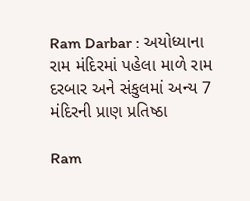Ram Darbar : અયોધ્યાના રામ મંદિરમાં પહેલા માળે રામ દરબાર અને સંકુલમાં અન્ય 7 મંદિરની પ્રાણ પ્રતિષ્ઠા

Ram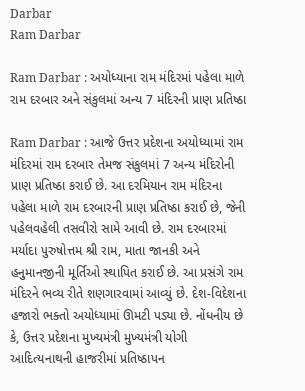Darbar
Ram Darbar

Ram Darbar : અયોધ્યાના રામ મંદિરમાં પહેલા માળે રામ દરબાર અને સંકુલમાં અન્ય 7 મંદિરની પ્રાણ પ્રતિષ્ઠા

Ram Darbar : આજે ઉત્તર પ્રદેશના અયોધ્યામાં રામ મંદિરમાં રામ દરબાર તેમજ સંકુલમાં 7 અન્ય મંદિરોની પ્રાણ પ્રતિષ્ઠા કરાઈ છે. આ દરમિયાન રામ મંદિરના પહેલા માળે રામ દરબારની પ્રાણ પ્રતિષ્ઠા કરાઈ છે, જેની પહેલવહેલી તસવીરો સામે આવી છે. રામ દરબારમાં મર્યાદા પુરુષોત્તમ શ્રી રામ, માતા જાનકી અને હનુમાનજીની મૂર્તિઓ સ્થાપિત કરાઈ છે. આ પ્રસંગે રામ મંદિરને ભવ્ય રીતે શણગારવામાં આવ્યું છે. દેશ-વિદેશના હજારો ભક્તો અયોધ્યામાં ઊમટી પડ્યા છે. નોંધનીય છે કે, ઉત્તર પ્રદેશના મુખ્યમંત્રી મુખ્યમંત્રી યોગી આદિત્યનાથની હાજરીમાં પ્રતિષ્ઠાપન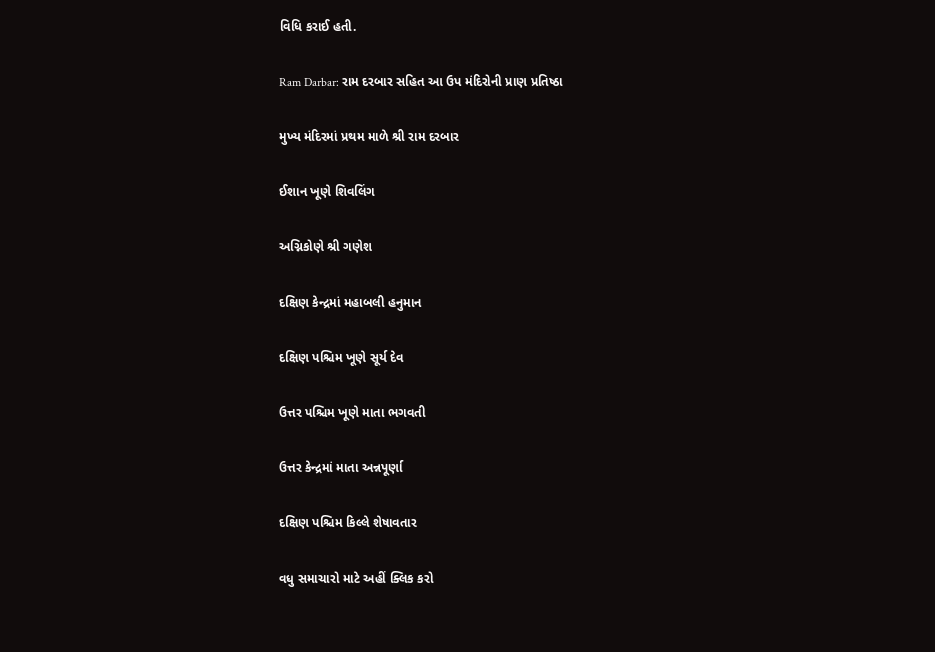વિધિ કરાઈ હતી.

Ram Darbar: રામ દરબાર સહિત આ ઉપ મંદિરોની પ્રાણ પ્રતિષ્ઠા

મુખ્ય મંદિરમાં પ્રથમ માળે શ્રી રામ દરબાર

ઈશાન ખૂણે શિવલિંગ

અગ્નિકોણે શ્રી ગણેશ

દક્ષિણ કેન્દ્રમાં મહાબલી હનુમાન

દક્ષિણ પશ્ચિમ ખૂણે સૂર્ય દેવ

ઉત્તર પશ્ચિમ ખૂણે માતા ભગવતી

ઉત્તર કેન્દ્રમાં માતા અન્નપૂર્ણા

દક્ષિણ પશ્ચિમ કિલ્લે શેષાવતાર

વધુ સમાચારો માટે અહીં ક્લિક કરો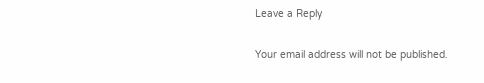Leave a Reply

Your email address will not be published.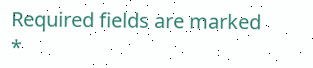Required fields are marked *